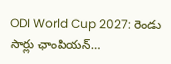ODI World Cup 2027: రెండు సార్లు ఛాంపియన్…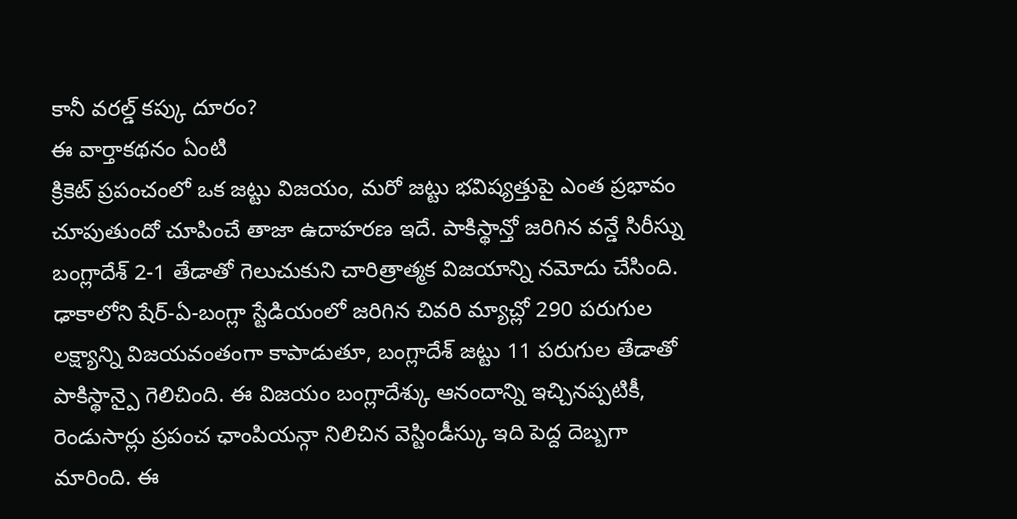కానీ వరల్డ్ కప్కు దూరం?
ఈ వార్తాకథనం ఏంటి
క్రికెట్ ప్రపంచంలో ఒక జట్టు విజయం, మరో జట్టు భవిష్యత్తుపై ఎంత ప్రభావం చూపుతుందో చూపించే తాజా ఉదాహరణ ఇదే. పాకిస్థాన్తో జరిగిన వన్డే సిరీస్ను బంగ్లాదేశ్ 2-1 తేడాతో గెలుచుకుని చారిత్రాత్మక విజయాన్ని నమోదు చేసింది. ఢాకాలోని షేర్-ఏ-బంగ్లా స్టేడియంలో జరిగిన చివరి మ్యాచ్లో 290 పరుగుల లక్ష్యాన్ని విజయవంతంగా కాపాడుతూ, బంగ్లాదేశ్ జట్టు 11 పరుగుల తేడాతో పాకిస్థాన్పై గెలిచింది. ఈ విజయం బంగ్లాదేశ్కు ఆనందాన్ని ఇచ్చినప్పటికీ, రెండుసార్లు ప్రపంచ ఛాంపియన్గా నిలిచిన వెస్టిండీస్కు ఇది పెద్ద దెబ్బగా మారింది. ఈ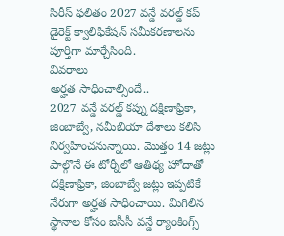సిరీస్ ఫలితం 2027 వన్డే వరల్డ్ కప్ డైరెక్ట్ క్వాలిఫికేషన్ సమీకరణాలను పూర్తిగా మార్చేసింది.
వివరాలు
అర్హత సాధించాల్సిందే..
2027 వన్డే వరల్డ్ కప్ను దక్షిణాఫ్రికా, జింబాబ్వే, నమీబియా దేశాలు కలిసి నిర్వహించనున్నాయి. మొత్తం 14 జట్లు పాల్గొనే ఈ టోర్నీలో ఆతిథ్య హోదాతో దక్షిణాఫ్రికా, జింబాబ్వే జట్లు ఇప్పటికే నేరుగా అర్హత సాధించాయి. మిగిలిన స్థానాల కోసం ఐసీసీ వన్డే ర్యాంకింగ్స్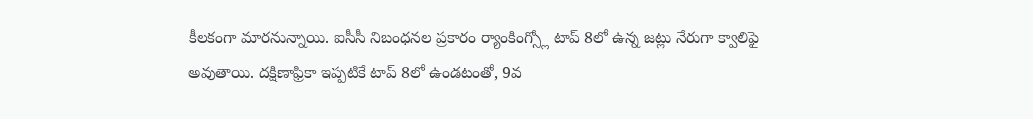కీలకంగా మారనున్నాయి. ఐసీసీ నిబంధనల ప్రకారం ర్యాంకింగ్స్లో టాప్ 8లో ఉన్న జట్లు నేరుగా క్వాలిఫై అవుతాయి. దక్షిణాఫ్రికా ఇప్పటికే టాప్ 8లో ఉండటంతో, 9వ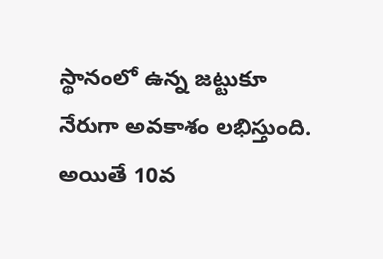స్థానంలో ఉన్న జట్టుకూ నేరుగా అవకాశం లభిస్తుంది. అయితే 10వ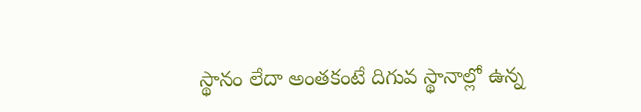స్థానం లేదా అంతకంటే దిగువ స్థానాల్లో ఉన్న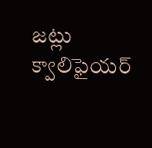జట్లు క్వాలిఫైయర్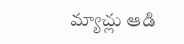మ్యాచ్లు ఆడి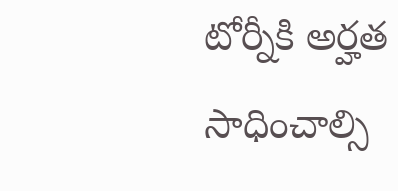టోర్నీకి అర్హత సాధించాల్సి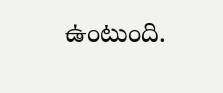ఉంటుంది.